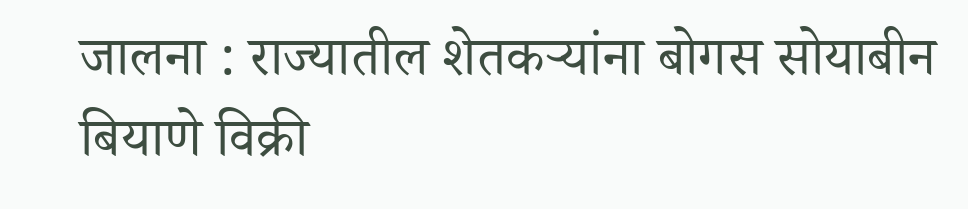जालना : राज्यातील शेतकऱ्यांना बोगस सोयाबीन बियाणे विक्री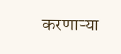करणाऱ्या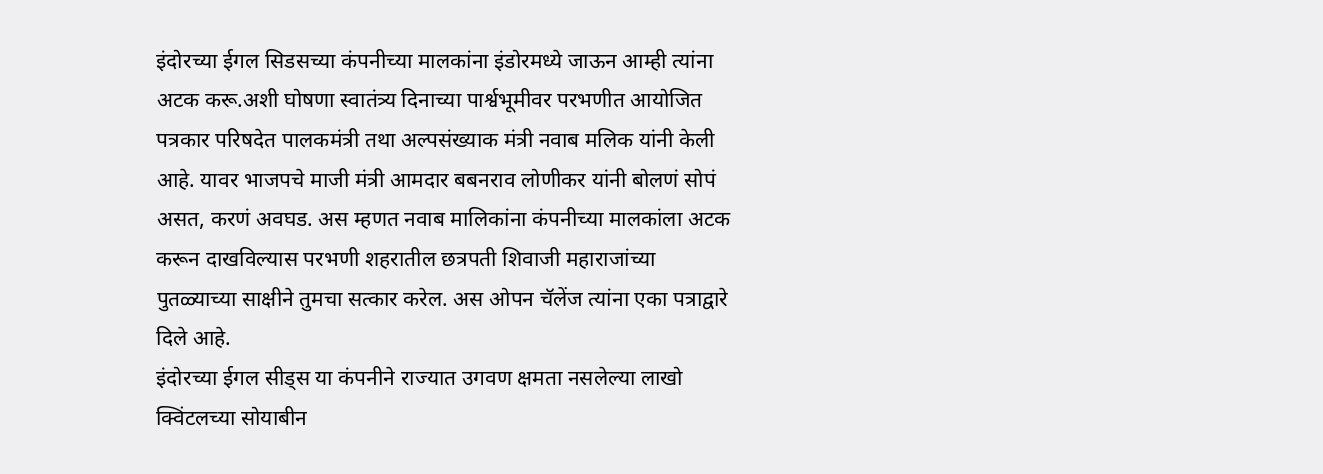इंदोरच्या ईगल सिडसच्या कंपनीच्या मालकांना इंडोरमध्ये जाऊन आम्ही त्यांना अटक करू.अशी घोषणा स्वातंत्र्य दिनाच्या पार्श्वभूमीवर परभणीत आयोजित पत्रकार परिषदेत पालकमंत्री तथा अल्पसंख्याक मंत्री नवाब मलिक यांनी केली आहे. यावर भाजपचे माजी मंत्री आमदार बबनराव लोणीकर यांनी बोलणं सोपं असत, करणं अवघड. अस म्हणत नवाब मालिकांना कंपनीच्या मालकांला अटक करून दाखविल्यास परभणी शहरातील छत्रपती शिवाजी महाराजांच्या पुतळ्याच्या साक्षीने तुमचा सत्कार करेल. अस ओपन चॅलेंज त्यांना एका पत्राद्वारे दिले आहे.
इंदोरच्या ईगल सीड्स या कंपनीने राज्यात उगवण क्षमता नसलेल्या लाखो क्विंटलच्या सोयाबीन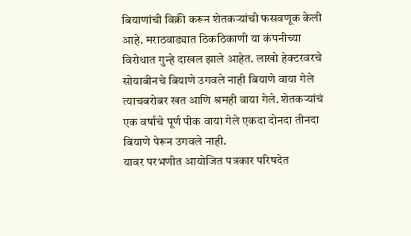बियाणांची विक्री करून शेतकऱ्यांची फसवणूक केली आहे. मराठवाड्यात ठिकठिकाणी या कंपनीच्या विरोधात गुन्हे दाखल झाले आहेत. लाखो हेक्टरवरचे सोयाबीनचे बियाणे उगवले नाही बियाणे वाया गेले त्याचबरोबर खत आणि श्रमही वाया गेले. शेतकऱ्यांचं एक वर्षाचे पूर्ण पीक वाया गेले एकदा दोनदा तीनदा बियाणे पेरून उगवले नाही.
यावर परभणीत आयोजित पत्रकार परिषदेत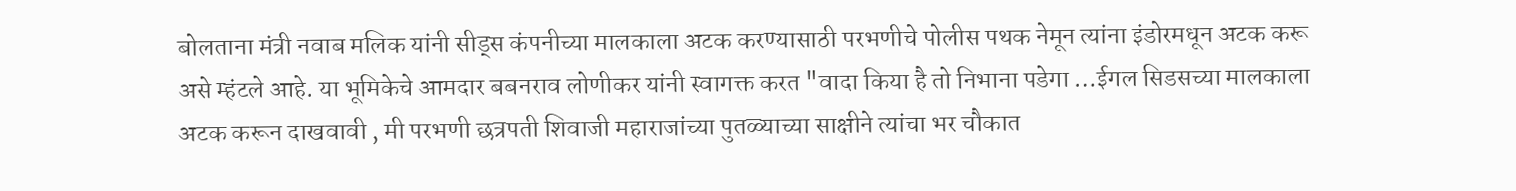बोलताना मंत्री नवाब मलिक यांनी सीड्स कंपनीच्या मालकाला अटक करण्यासाठी परभणीचे पोलीस पथक नेमून त्यांना इंडोरमधून अटक करू असे म्हंटले आहे. या भूमिकेचे आमदार बबनराव लोणीकर यांनी स्वागक्त करत "वादा किया है तो निभाना पडेगा …ईगल सिडसच्या मालकाला अटक करून दाखवावी , मी परभणी छत्रपती शिवाजी महाराजांच्या पुतळ्याच्या साक्षीने त्यांचा भर चौकात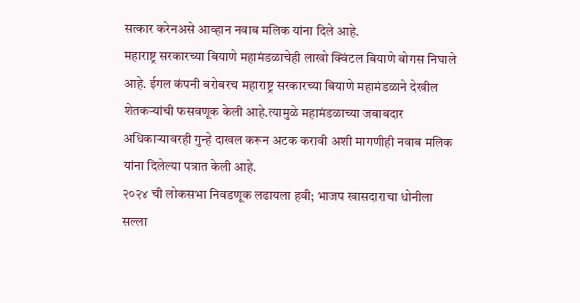सत्कार करेनअसे आव्हान नवाब मलिक यांना दिले आहे.
महाराष्ट्र सरकारच्या बियाणे महामंडळाचेही लाखो क्विंटल बियाणे बोगस निघाले आहे. ईगल कंपनी बरोबरच महाराष्ट्र सरकारच्या बियाणे महामंडळाने देखील शेतकऱ्यांची फसवणूक केली आहे.त्यामुळे महामंडळाच्या जबाबदार अधिकाऱ्यावरही गुन्हे दाखल करून अटक करावी अशी मागणीही नवाब मलिक यांना दिलेल्या पत्रात केली आहे.
२०२४ ची लोकसभा निवडणूक लढायला हवी; भाजप खासदाराचा धोनीला सल्ला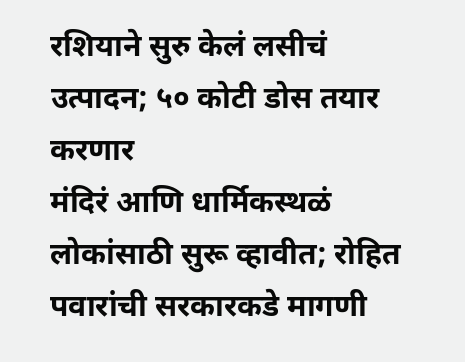रशियाने सुरु केलं लसीचं उत्पादन; ५० कोटी डोस तयार करणार
मंदिरं आणि धार्मिकस्थळं लोकांसाठी सुरू व्हावीत; रोहित पवारांची सरकारकडे मागणी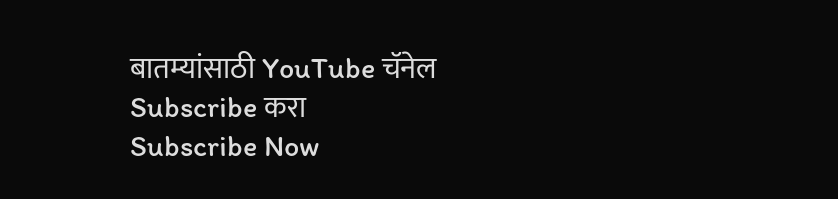बातम्यांसाठी YouTube चॅनेल Subscribe करा
Subscribe Now